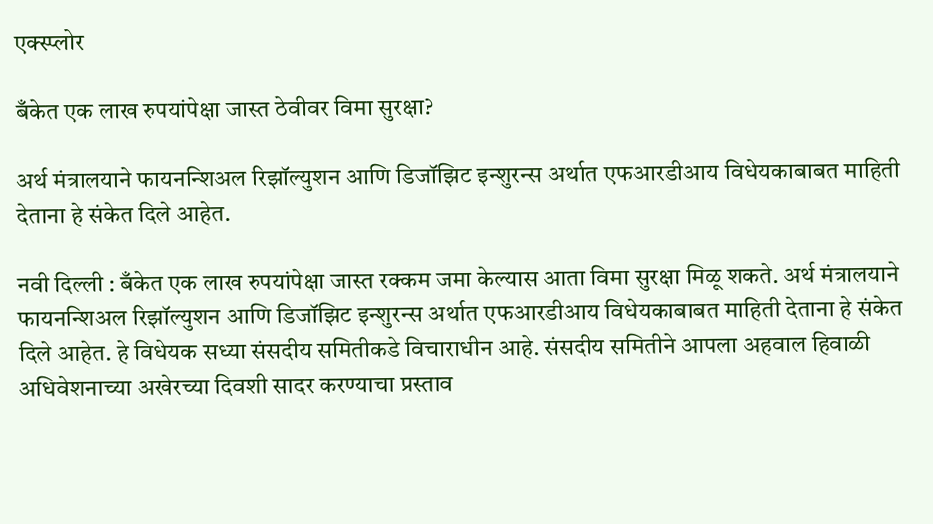एक्स्प्लोर

बँकेत एक लाख रुपयांपेक्षा जास्त ठेवीवर विमा सुरक्षा?

अर्थ मंत्रालयाने फायनन्शिअल रिझॉल्युशन आणि डिजॉझिट इन्शुरन्स अर्थात एफआरडीआय विधेयकाबाबत माहिती देताना हे संकेत दिले आहेत.

नवी दिल्ली : बँकेत एक लाख रुपयांपेक्षा जास्त रक्कम जमा केल्यास आता विमा सुरक्षा मिळू शकते. अर्थ मंत्रालयाने फायनन्शिअल रिझॉल्युशन आणि डिजॉझिट इन्शुरन्स अर्थात एफआरडीआय विधेयकाबाबत माहिती देताना हे संकेत दिले आहेत. हे विधेयक सध्या संसदीय समितीकडे विचाराधीन आहे. संसदीय समितीने आपला अहवाल हिवाळी अधिवेशनाच्या अखेरच्या दिवशी सादर करण्याचा प्रस्ताव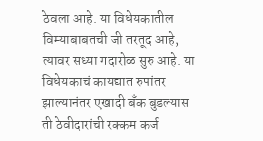ठेवला आहे. या विधेयकातील विम्याबाबतची जी तरतूद आहे, त्यावर सध्या गदारोळ सुरु आहे. या विधेयकाचं कायद्यात रुपांतर झाल्यानंतर एखादी बँक बुडल्यास ती ठेवीदारांची रक्कम कर्ज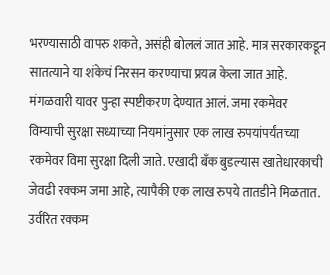भरण्यासाठी वापरु शकते, असंही बोललं जात आहे. मात्र सरकारकडून सातत्याने या शंकेचं निरसन करण्याचा प्रयत्न केला जात आहे. मंगळवारी यावर पुन्हा स्पष्टीकरण देण्यात आलं. जमा रकमेवर विम्याची सुरक्षा सध्याच्या नियमांनुसार एक लाख रुपयांपर्यंतच्या रकमेवर विमा सुरक्षा दिली जाते. एखादी बँक बुडल्यास खातेधारकाची जेवढी रक्कम जमा आहे, त्यापैकी एक लाख रुपये तातडीने मिळतात. उर्वरित रक्कम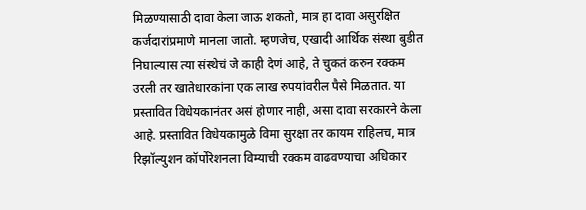मिळण्यासाठी दावा केला जाऊ शकतो, मात्र हा दावा असुरक्षित कर्जदारांप्रमाणे मानला जातो. म्हणजेच, एखादी आर्थिक संस्था बुडीत निघाल्यास त्या संस्थेचं जे काही देणं आहे, ते चुकतं करुन रक्कम उरली तर खातेधारकांना एक लाख रुपयांवरील पैसे मिळतात. या प्रस्तावित विधेयकानंतर असं होणार नाही, असा दावा सरकारने केला आहे. प्रस्तावित विधेयकामुळे विमा सुरक्षा तर कायम राहिलच, मात्र रिझॉल्युशन कॉर्पोरेशनला विम्याची रक्कम वाढवण्याचा अधिकार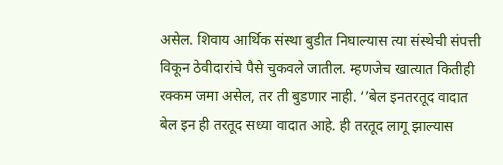असेल. शिवाय आर्थिक संस्था बुडीत निघाल्यास त्या संस्थेची संपत्ती विकून ठेवीदारांचे पैसे चुकवले जातील. म्हणजेच खात्यात कितीही रक्कम जमा असेल, तर ती बुडणार नाही. ‘’बेल इनतरतूद वादात बेल इन ही तरतूद सध्या वादात आहे. ही तरतूद लागू झाल्यास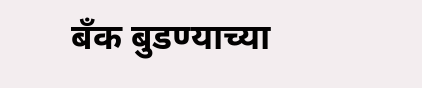बँक बुडण्याच्या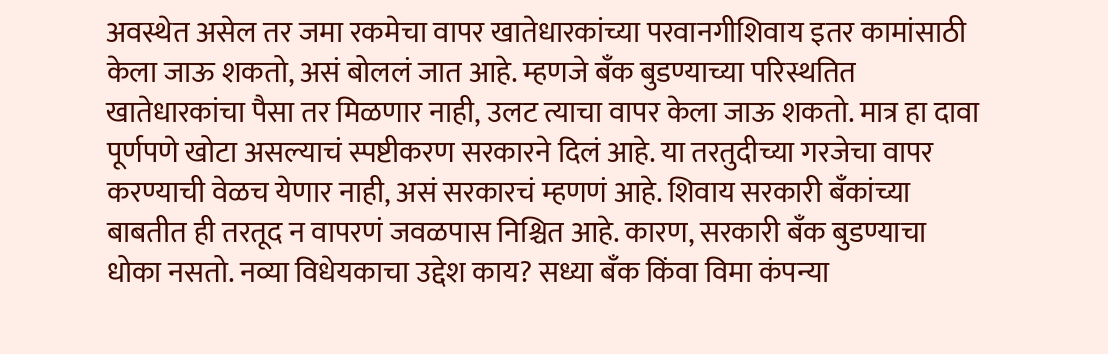अवस्थेत असेल तर जमा रकमेचा वापर खातेधारकांच्या परवानगीशिवाय इतर कामांसाठी केला जाऊ शकतो, असं बोललं जात आहे. म्हणजे बँक बुडण्याच्या परिस्थतित खातेधारकांचा पैसा तर मिळणार नाही, उलट त्याचा वापर केला जाऊ शकतो. मात्र हा दावा पूर्णपणे खोटा असल्याचं स्पष्टीकरण सरकारने दिलं आहे. या तरतुदीच्या गरजेचा वापर करण्याची वेळच येणार नाही, असं सरकारचं म्हणणं आहे. शिवाय सरकारी बँकांच्या बाबतीत ही तरतूद न वापरणं जवळपास निश्चित आहे. कारण, सरकारी बँक बुडण्याचा धोका नसतो. नव्या विधेयकाचा उद्देश काय? सध्या बँक किंवा विमा कंपन्या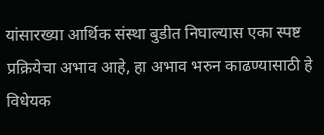यांसारख्या आर्थिक संस्था बुडीत निघाल्यास एका स्पष्ट प्रक्रियेचा अभाव आहे, हा अभाव भरुन काढण्यासाठी हे विधेयक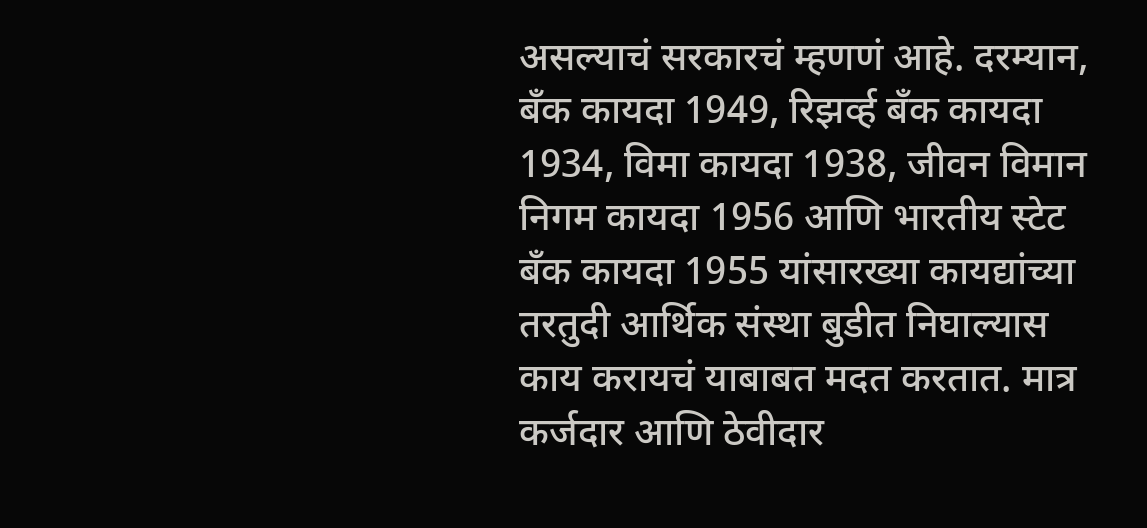असल्याचं सरकारचं म्हणणं आहे. दरम्यान, बँक कायदा 1949, रिझर्व्ह बँक कायदा 1934, विमा कायदा 1938, जीवन विमान निगम कायदा 1956 आणि भारतीय स्टेट बँक कायदा 1955 यांसारख्या कायद्यांच्या तरतुदी आर्थिक संस्था बुडीत निघाल्यास काय करायचं याबाबत मदत करतात. मात्र कर्जदार आणि ठेवीदार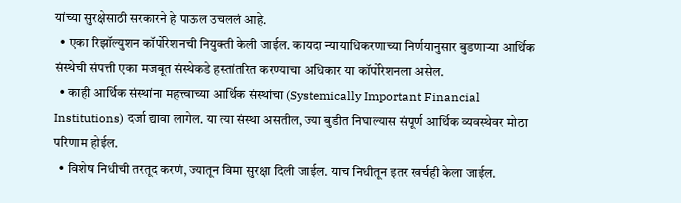यांच्या सुरक्षेसाठी सरकारने हे पाऊल उचललं आहे.
  • एका रिझॉल्युशन कॉर्पोरेशनची नियुक्ती केली जाईल. कायदा न्यायाधिकरणाच्या निर्णयानुसार बुडणाऱ्या आर्थिक संस्थेची संपत्ती एका मजबूत संस्थेकडे हस्तांतरित करण्याचा अधिकार या कॉर्पोरेशनला असेल.
  • काही आर्थिक संस्थांना महत्त्वाच्या आर्थिक संस्थांचा (Systemically Important Financial Institutions) दर्जा द्यावा लागेल. या त्या संस्था असतील, ज्या बुडीत निघाल्यास संपूर्ण आर्थिक व्यवस्थेवर मोठा परिणाम होईल.
  • विशेष निधीची तरतूद करणं, ज्यातून विमा सुरक्षा दिली जाईल. याच निधीतून इतर खर्चही केला जाईल.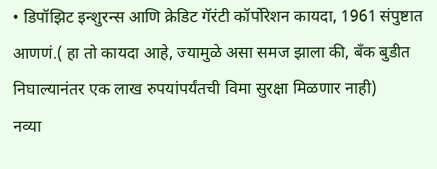• डिपॉझिट इन्शुरन्स आणि क्रेडिट गॅरंटी कॉर्पोरेशन कायदा, 1961 संपुष्टात आणणं.( हा तो कायदा आहे, ज्यामुळे असा समज झाला की, बँक बुडीत निघाल्यानंतर एक लाख रुपयांपर्यंतची विमा सुरक्षा मिळणार नाही)
नव्या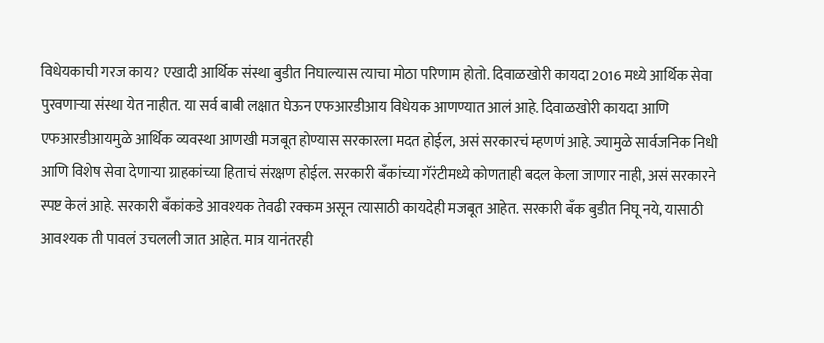विधेयकाची गरज काय? एखादी आर्थिक संस्था बुडीत निघाल्यास त्याचा मोठा परिणाम होतो. दिवाळखोरी कायदा 2016 मध्ये आर्थिक सेवा पुरवणाऱ्या संस्था येत नाहीत. या सर्व बाबी लक्षात घेऊन एफआरडीआय विधेयक आणण्यात आलं आहे. दिवाळखोरी कायदा आणि एफआरडीआयमुळे आर्थिक व्यवस्था आणखी मजबूत होण्यास सरकारला मदत होईल, असं सरकारचं म्हणणं आहे. ज्यामुळे सार्वजनिक निधी आणि विशेष सेवा देणाऱ्या ग्राहकांच्या हिताचं संरक्षण होईल. सरकारी बँकांच्या गॅरंटीमध्ये कोणताही बदल केला जाणार नाही, असं सरकारने स्पष्ट केलं आहे. सरकारी बँकांकडे आवश्यक तेवढी रक्कम असून त्यासाठी कायदेही मजबूत आहेत. सरकारी बँक बुडीत निघू नये, यासाठी आवश्यक ती पावलं उचलली जात आहेत. मात्र यानंतरही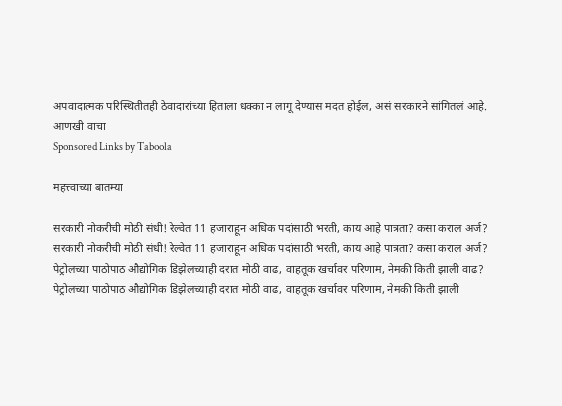अपवादात्मक परिस्थितीतही ठेवादारांच्या हिताला धक्का न लागू देण्यास मदत होईल, असं सरकारने सांगितलं आहे.
आणखी वाचा
Sponsored Links by Taboola

महत्त्वाच्या बातम्या

सरकारी नोकरीची मोठी संधी! रेल्वेत 11 हजाराहून अधिक पदांसाठी भरती, काय आहे पात्रता? कसा कराल अर्ज?
सरकारी नोकरीची मोठी संधी! रेल्वेत 11 हजाराहून अधिक पदांसाठी भरती, काय आहे पात्रता? कसा कराल अर्ज?
पेट्रोलच्या पाठोपाठ औद्योगिक डिझेलच्याही दरात मोठी वाढ, वाहतूक खर्चावर परिणाम, नेमकी किती झाली वाढ?
पेट्रोलच्या पाठोपाठ औद्योगिक डिझेलच्याही दरात मोठी वाढ, वाहतूक खर्चावर परिणाम, नेमकी किती झाली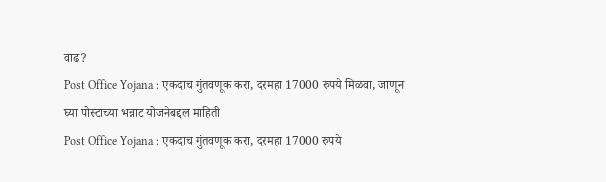वाढ?
Post Office Yojana : एकदाच गुंतवणूक करा, दरमहा 17000 रुपये मिळवा, जाणून घ्या पोस्टाच्या भन्नाट योजनेबद्दल माहिती
Post Office Yojana : एकदाच गुंतवणूक करा, दरमहा 17000 रुपये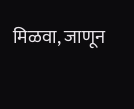मिळवा, जाणून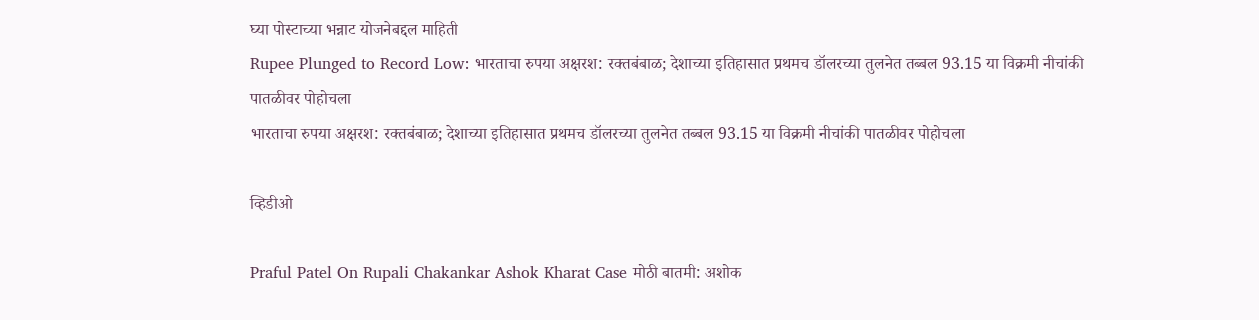घ्या पोस्टाच्या भन्नाट योजनेबद्दल माहिती
Rupee Plunged to Record Low: भारताचा रुपया अक्षरश: रक्तबंबाळ; देशाच्या इतिहासात प्रथमच डॉलरच्या तुलनेत तब्बल 93.15 या विक्रमी नीचांकी पातळीवर पोहोचला
भारताचा रुपया अक्षरश: रक्तबंबाळ; देशाच्या इतिहासात प्रथमच डॉलरच्या तुलनेत तब्बल 93.15 या विक्रमी नीचांकी पातळीवर पोहोचला

व्हिडीओ

Praful Patel On Rupali Chakankar Ashok Kharat Case मोठी बातमी: अशोक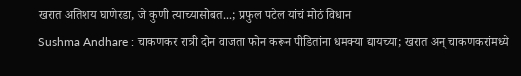खरात अतिशय घाणेरडा, जे कुणी त्याच्यासोबत...; प्रफुल पटेल यांचं मोठं विधान
Sushma Andhare : चाकणकर रात्री दोन वाजता फोन करून पीडितांना धमक्या द्यायच्या; खरात अन् चाकणकरांमध्ये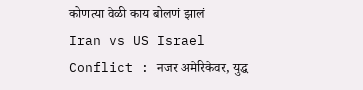कोणत्या वेळी काय बोलणं झालं
Iran vs US Israel Conflict : नजर अमेरिकेवर, युद्ध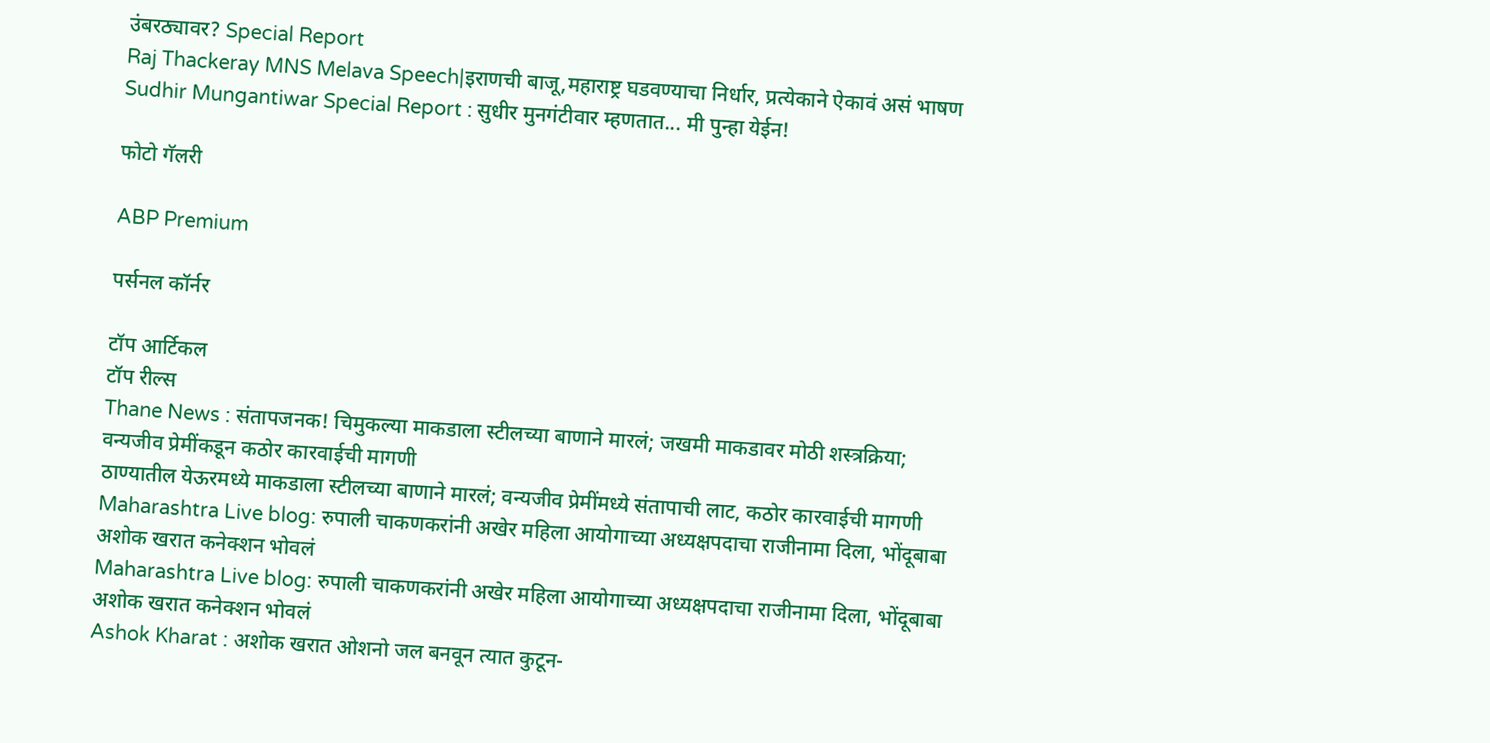उंबरठ्यावर? Special Report
Raj Thackeray MNS Melava Speech|इराणची बाजू,महाराष्ट्र घडवण्याचा निर्धार, प्रत्येकाने ऐकावं असं भाषण
Sudhir Mungantiwar Special Report : सुधीर मुनगंटीवार म्हणतात... मी पुन्हा येईन!

फोटो गॅलरी

ABP Premium

पर्सनल कॉर्नर

टॉप आर्टिकल
टॉप रील्स
Thane News : संतापजनक! चिमुकल्या माकडाला स्टीलच्या बाणाने मारलं; जखमी माकडावर मोठी शस्त्रक्रिया; वन्यजीव प्रेमींकडून कठोर कारवाईची मागणी
ठाण्यातील येऊरमध्ये माकडाला स्टीलच्या बाणाने मारलं; वन्यजीव प्रेमींमध्ये संतापाची लाट, कठोर कारवाईची मागणी
Maharashtra Live blog: रुपाली चाकणकरांनी अखेर महिला आयोगाच्या अध्यक्षपदाचा राजीनामा दिला, भोंदूबाबा अशोक खरात कनेक्शन भोवलं
Maharashtra Live blog: रुपाली चाकणकरांनी अखेर महिला आयोगाच्या अध्यक्षपदाचा राजीनामा दिला, भोंदूबाबा अशोक खरात कनेक्शन भोवलं
Ashok Kharat : अशोक खरात ओशनो जल बनवून त्यात कुटून-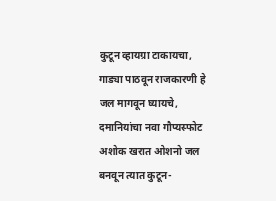कुटून व्हायग्रा टाकायचा, गाड्या पाठवून राजकारणी हे जल मागवून घ्यायचे, दमानियांचा नवा गौप्यस्फोट
अशोक खरात ओशनो जल बनवून त्यात कुटून-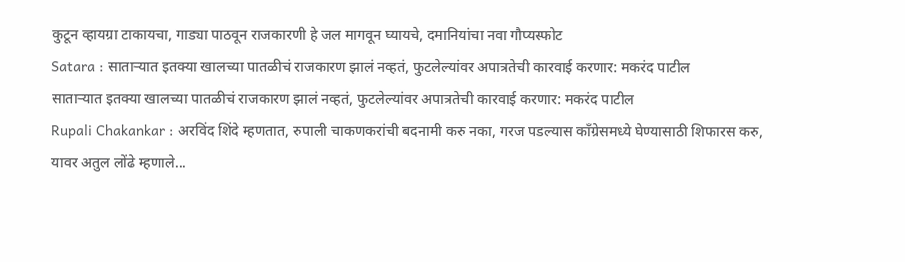कुटून व्हायग्रा टाकायचा, गाड्या पाठवून राजकारणी हे जल मागवून घ्यायचे, दमानियांचा नवा गौप्यस्फोट
Satara : साताऱ्यात इतक्या खालच्या पातळीचं राजकारण झालं नव्हतं, फुटलेल्यांवर अपात्रतेची कारवाई करणार: मकरंद पाटील
साताऱ्यात इतक्या खालच्या पातळीचं राजकारण झालं नव्हतं, फुटलेल्यांवर अपात्रतेची कारवाई करणार: मकरंद पाटील
Rupali Chakankar : अरविंद शिंदे म्हणतात, रुपाली चाकणकरांची बदनामी करु नका, गरज पडल्यास काँग्रेसमध्ये घेण्यासाठी शिफारस करु, यावर अतुल लोंढे म्हणाले...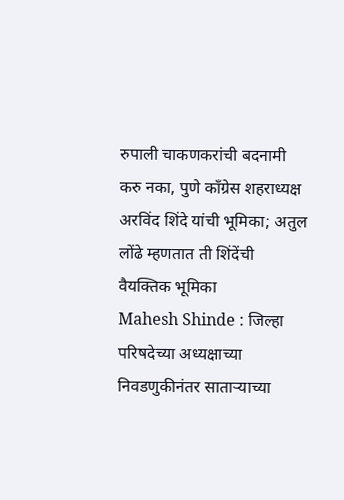रुपाली चाकणकरांची बदनामी करु नका, पुणे काँग्रेस शहराध्यक्ष अरविंद शिंदे यांची भूमिका; अतुल लोंढे म्हणतात ती शिंदेंची वैयक्तिक भूमिका
Mahesh Shinde : जिल्हा परिषदेच्या अध्यक्षाच्या निवडणुकीनंतर साताऱ्याच्या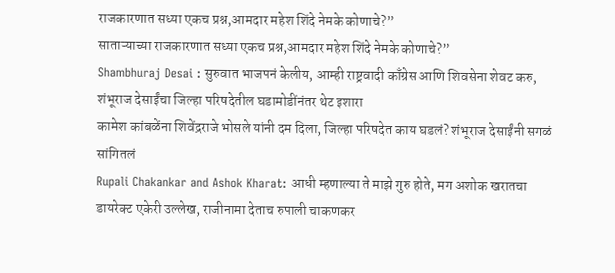राजकारणात सध्या एकच प्रश्न,आमदार महेश शिंदे नेमके कोणाचे?”
साताऱ्याच्या राजकारणात सध्या एकच प्रश्न,आमदार महेश शिंदे नेमके कोणाचे?”
Shambhuraj Desai : सुरुवात भाजपनं केलीय, आम्ही राष्ट्रवादी काँग्रेस आणि शिवसेना शेवट करु, शंभूराज देसाईंचा जिल्हा परिषदेतील घडामोडींनंतर थेट इशारा
कामेश कांबळेंना शिवेंद्रराजे भोसले यांनी दम दिला, जिल्हा परिषदेत काय घडलं? शंभूराज देसाईंनी सगळं सांगितलं
Rupali Chakankar and Ashok Kharat: आधी म्हणाल्या ते माझे गुरु होते, मग अशोक खरातचा डायरेक्ट एकेरी उल्लेख, राजीनामा देताच रुपाली चाकणकर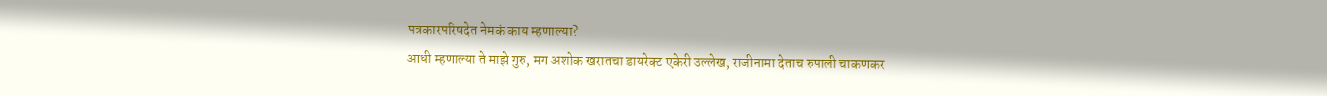पत्रकारपरिषदेत नेमकं काय म्हणाल्या?
आधी म्हणाल्या ते माझे गुरु, मग अशोक खरातचा डायरेक्ट एकेरी उल्लेख, राजीनामा देताच रुपाली चाकणकर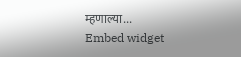म्हणाल्या...
Embed widget